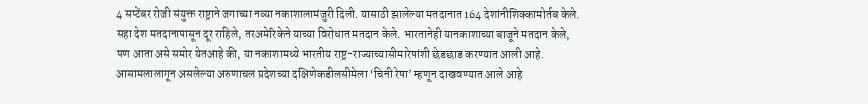4 सप्टेंबर रोजी संयुक्त राष्ट्राने जगाच्या नव्या नकाशालामंजुरी दिली. यासाठी झालेल्या मतदानात 164 देशांनीशिक्कामोर्तब केले. सहा देश मतदानापासून दूर राहिले, तरअमेरिकेने याच्या विरोधात मतदान केले. भारतानेही यानकाशाच्या बाजूने मतदान केले, पण आता असे समोर येतआहे की, या नकाशामध्ये भारतीय राष्ट्र-राज्याच्यासीमारेषांशी छेडछाड करण्यात आली आहे. आसामलालागून असलेल्या अरुणाचल प्रदेशच्या दक्षिणेकडीलसीमेला ‘चिनी रेषा’ म्हणून दाखवण्यात आले आहे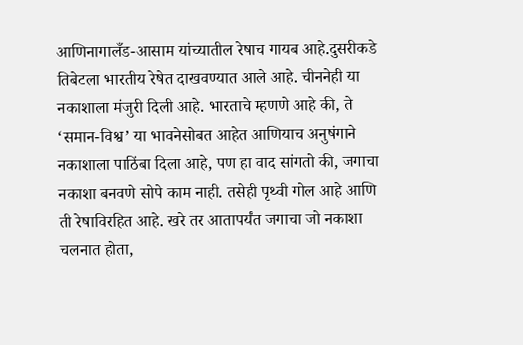आणिनागालँड-आसाम यांच्यातील रेषाच गायब आहे.दुसरीकडे तिबेटला भारतीय रेषेत दाखवण्यात आले आहे. चीननेही या नकाशाला मंजुरी दिली आहे. भारताचे म्हणणे आहे की, ते ‘समान-विश्व’ या भावनेसोबत आहेत आणियाच अनुषंगाने नकाशाला पाठिंबा दिला आहे, पण हा वाद सांगतो की, जगाचा नकाशा बनवणे सोपे काम नाही. तसेही पृथ्वी गोल आहे आणि ती रेषाविरहित आहे. खरे तर आतापर्यंत जगाचा जो नकाशा चलनात होता,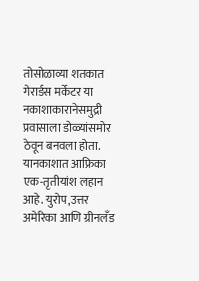तोसोळाव्या शतकात गेरार्डस मर्केटर या नकाशाकारानेसमुद्री प्रवासाला डोळ्यांसमोर ठेवून बनवला होता. यानकाशात आफ्रिका एक-तृतीयांश लहान आहे. युरोप,उत्तर अमेरिका आणि ग्रीनलँड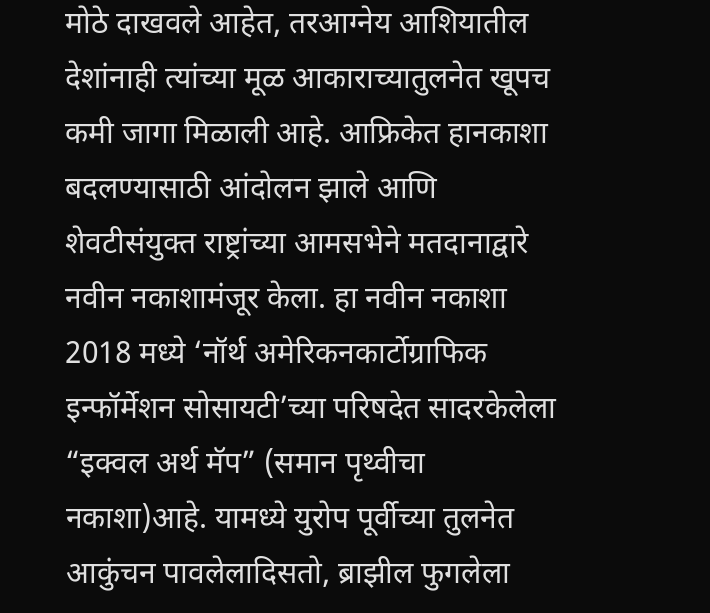मोठे दाखवले आहेत, तरआग्नेय आशियातील देशांनाही त्यांच्या मूळ आकाराच्यातुलनेत खूपच कमी जागा मिळाली आहे. आफ्रिकेत हानकाशा बदलण्यासाठी आंदोलन झाले आणि शेवटीसंयुक्त राष्ट्रांच्या आमसभेने मतदानाद्वारे नवीन नकाशामंजूर केला. हा नवीन नकाशा 2018 मध्ये ‘नॉर्थ अमेरिकनकार्टोग्राफिक इन्फॉर्मेशन सोसायटी’च्या परिषदेत सादरकेलेला “इक्वल अर्थ मॅप” (समान पृथ्वीचा नकाशा)आहे. यामध्ये युरोप पूर्वीच्या तुलनेत आकुंचन पावलेलादिसतो, ब्राझील फुगलेला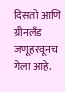दिसतो आणि ग्रीनलँड जणूहरवूनच गेला आहे.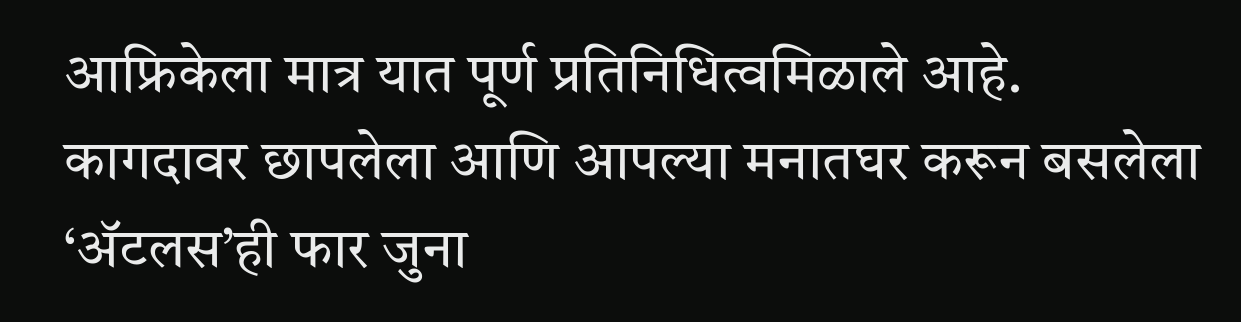आफ्रिकेला मात्र यात पूर्ण प्रतिनिधित्वमिळाले आहे. कागदावर छापलेला आणि आपल्या मनातघर करून बसलेला ‘ॲटलस’ही फार जुना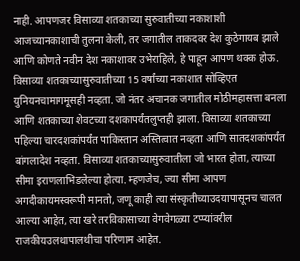नाही. आपणजर विसाव्या शतकाच्या सुरुवातीच्या नकाशाशी आजच्यानकाशाची तुलना केली, तर जगातील ताकदवर देश कुठेगायब झाले आणि कोणते नवीन देश नकाशावर उभेराहिले, हे पाहून आपण थक्क होऊ. विसाव्या शतकाच्यासुरुवातीच्या 15 वर्षांच्या नकाशात सोव्हिएत युनियनचामागमूसही नव्हता. जो नंतर अचानक जगातील मोठीमहासत्ता बनला आणि शतकाच्या शेवटच्या दशकापर्यंतलुप्तही झाला. विसाव्या शतकाच्या पहिल्या चारदशकांपर्यंत पाकिस्तान अस्तित्वात नव्हता आणि सातदशकांपर्यंत बांगलादेश नव्हता. विसाव्या शतकाच्यासुरुवातीला जो भारत होता, त्याच्या सीमा इराणलाभिडलेल्या होत्या. म्हणजेच, ज्या सीमा आपण अगदीकायमस्वरूपी मानतो, जणू काही त्या संस्कृतीच्याउदयापासूनच चालत आल्या आहेत, त्या खरे तरविकासाच्या वेगवेगळ्या टप्प्यांवरील राजकीयउलथापालथीचा परिणाम आहेत.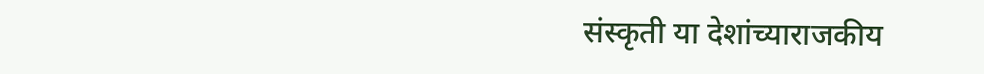संस्कृती या देशांच्याराजकीय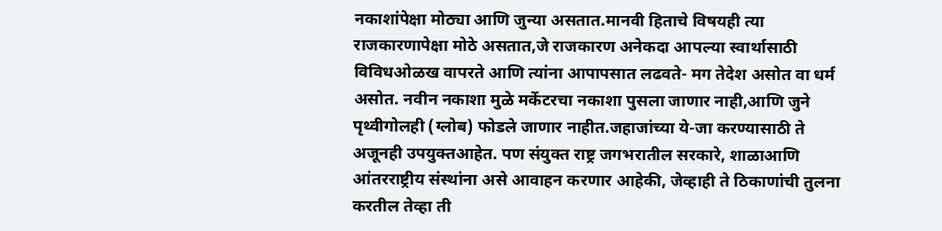नकाशांपेक्षा मोठ्या आणि जुन्या असतात.मानवी हिताचे विषयही त्या राजकारणापेक्षा मोठे असतात,जे राजकारण अनेकदा आपल्या स्वार्थासाठी विविधओळख वापरते आणि त्यांना आपापसात लढवते- मग तेदेश असोत वा धर्म असोत. नवीन नकाशा मुळे मर्केटरचा नकाशा पुसला जाणार नाही,आणि जुने पृथ्वीगोलही (ग्लोब) फोडले जाणार नाहीत.जहाजांच्या ये-जा करण्यासाठी ते अजूनही उपयुक्तआहेत. पण संयुक्त राष्ट्र जगभरातील सरकारे, शाळाआणि आंतरराष्ट्रीय संस्थांना असे आवाहन करणार आहेकी, जेव्हाही ते ठिकाणांची तुलना करतील तेव्हा ती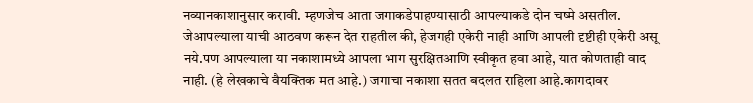नव्यानकाशानुसार करावी. म्हणजेच आता जगाकडेपाहण्यासाठी आपल्याकडे दोन चष्मे असतील. जेआपल्याला याची आठवण करून देत राहतील की, हेजगही एकेरी नाही आणि आपली दृष्टीही एकेरी असू नये.पण आपल्याला या नकाशामध्ये आपला भाग सुरक्षितआणि स्वीकृत हवा आहे, यात कोणताही वाद नाही. (हे लेखकाचे वैयक्तिक मत आहे.) जगाचा नकाशा सतत बदलत राहिला आहे.कागदावर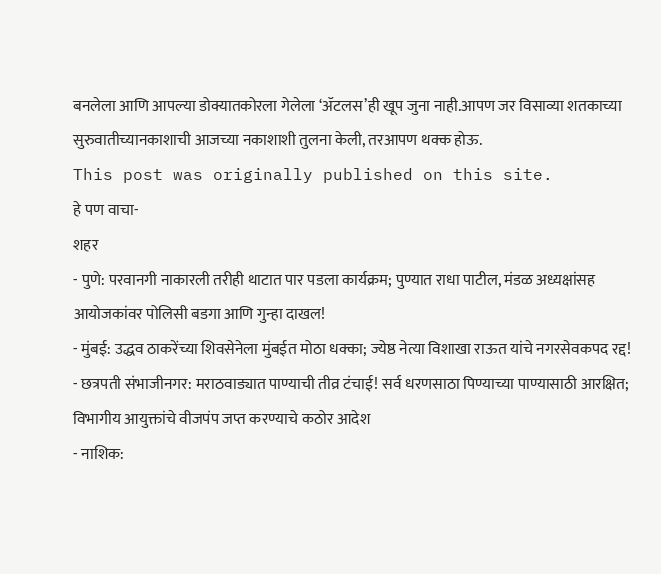बनलेला आणि आपल्या डोक्यातकोरला गेलेला ‘ॲटलस’ही खूप जुना नाही.आपण जर विसाव्या शतकाच्या सुरुवातीच्यानकाशाची आजच्या नकाशाशी तुलना केली, तरआपण थक्क होऊ.
This post was originally published on this site.
हे पण वाचा-
शहर
- पुणे: परवानगी नाकारली तरीही थाटात पार पडला कार्यक्रम; पुण्यात राधा पाटील, मंडळ अध्यक्षांसह आयोजकांवर पोलिसी बडगा आणि गुन्हा दाखल!
- मुंबई: उद्धव ठाकरेंच्या शिवसेनेला मुंबईत मोठा धक्का; ज्येष्ठ नेत्या विशाखा राऊत यांचे नगरसेवकपद रद्द!
- छत्रपती संभाजीनगर: मराठवाड्यात पाण्याची तीव्र टंचाई! सर्व धरणसाठा पिण्याच्या पाण्यासाठी आरक्षित; विभागीय आयुक्तांचे वीजपंप जप्त करण्याचे कठोर आदेश
- नाशिक: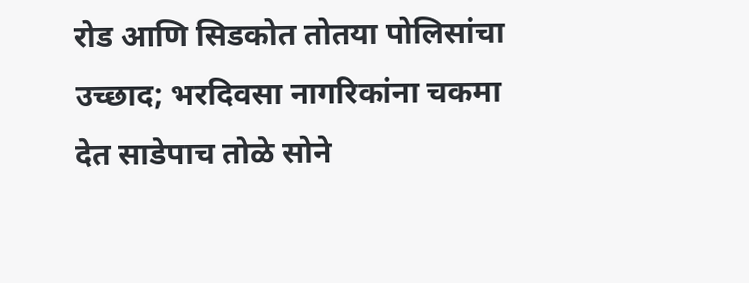रोड आणि सिडकोत तोतया पोलिसांचा उच्छाद; भरदिवसा नागरिकांना चकमा देत साडेपाच तोळे सोने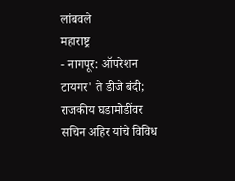लांबवले
महाराष्ट्र
- नागपूर: ऑपरेशन टायगर' ते डीजे बंदी; राजकीय घडामोडींवर सचिन अहिर यांचे विविध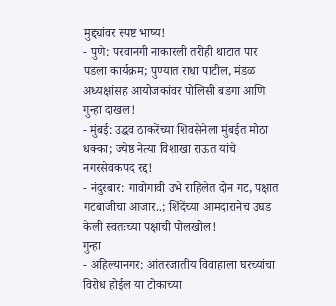मुद्द्यांवर स्पष्ट भाष्य!
- पुणे: परवानगी नाकारली तरीही थाटात पार पडला कार्यक्रम; पुण्यात राधा पाटील, मंडळ अध्यक्षांसह आयोजकांवर पोलिसी बडगा आणि गुन्हा दाखल!
- मुंबई: उद्धव ठाकरेंच्या शिवसेनेला मुंबईत मोठा धक्का; ज्येष्ठ नेत्या विशाखा राऊत यांचे नगरसेवकपद रद्द!
- नंदुरबार: गावोगावी उभे राहिलेत दोन गट, पक्षात गटबाजीचा आजार..; शिंदेंच्या आमदारानेच उघड केली स्वतःच्या पक्षाची पोलखोल!
गुन्हा
- अहिल्यानगर: आंतरजातीय विवाहाला घरच्यांचा विरोध होईल या टोकाच्या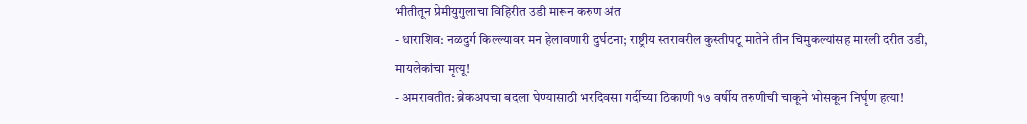भीतीतून प्रेमीयुगुलाचा विहिरीत उडी मारून करुण अंत
- धाराशिव: नळदुर्ग किल्ल्यावर मन हेलावणारी दुर्घटना; राष्ट्रीय स्तरावरील कुस्तीपटू मातेने तीन चिमुकल्यांसह मारली दरीत उडी, मायलेकांचा मृत्यू!
- अमरावतीत: ब्रेकअपचा बदला घेण्यासाठी भरदिवसा गर्दीच्या ठिकाणी १७ वर्षीय तरुणीची चाकूने भोसकून निर्घृण हत्या!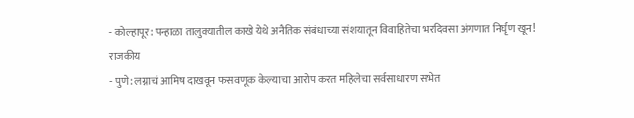- कोल्हापूर: पन्हाळा तालुक्यातील काखे येथे अनैतिक संबंधाच्या संशयातून विवाहितेचा भरदिवसा अंगणात निर्घृण खून!
राजकीय
- पुणे: लग्नाचं आमिष दाखवून फसवणूक केल्याचा आरोप करत महिलेचा सर्वसाधारण सभेत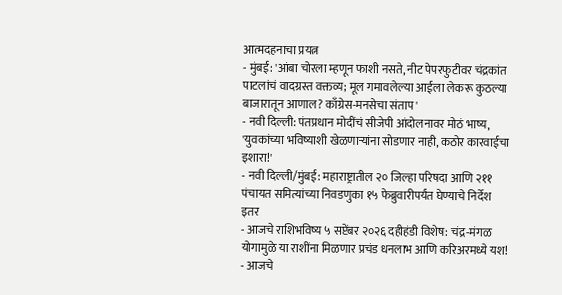आत्मदहनाचा प्रयत्न
- मुंबई: 'आंबा चोरला म्हणून फाशी नसते, नीट पेपरफुटीवर चंद्रकांत पाटलांचं वादग्रस्त वक्तव्य; मूल गमावलेल्या आईला लेकरू कुठल्या बाजारातून आणाल? काँग्रेस-मनसेचा संताप'
- नवी दिल्ली: पंतप्रधान मोदींचं सीजेपी आंदोलनावर मोठं भाष्य, 'युवकांच्या भविष्याशी खेळणाऱ्यांना सोडणार नाही, कठोर कारवाईचा इशारा!'
- नवी दिल्ली/मुंबई: महाराष्ट्रातील २० जिल्हा परिषदा आणि २११ पंचायत समित्यांच्या निवडणुका १५ फेब्रुवारीपर्यंत घेण्याचे निर्देश
इतर
- आजचे राशिभविष्य ५ सप्टेंबर २०२६ दहीहंडी विशेष: चंद्र-मंगळ योगामुळे या राशींना मिळणार प्रचंड धनलाभ आणि करिअरमध्ये यश!
- आजचे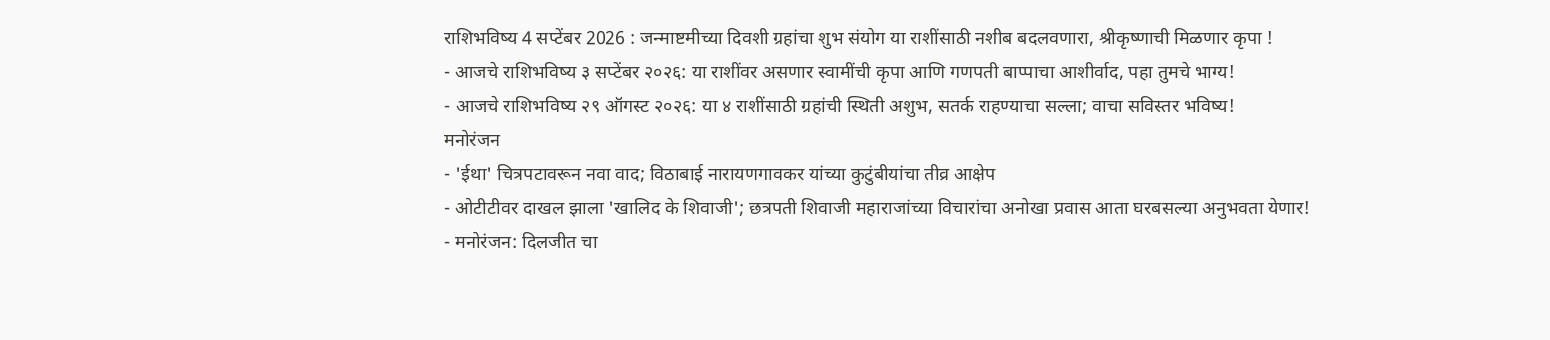राशिभविष्य 4 सप्टेंबर 2026 : जन्माष्टमीच्या दिवशी ग्रहांचा शुभ संयोग या राशींसाठी नशीब बदलवणारा, श्रीकृष्णाची मिळणार कृपा !
- आजचे राशिभविष्य ३ सप्टेंबर २०२६: या राशींवर असणार स्वामींची कृपा आणि गणपती बाप्पाचा आशीर्वाद, पहा तुमचे भाग्य!
- आजचे राशिभविष्य २९ ऑगस्ट २०२६: या ४ राशींसाठी ग्रहांची स्थिती अशुभ, सतर्क राहण्याचा सल्ला; वाचा सविस्तर भविष्य!
मनोरंजन
- 'ईथा' चित्रपटावरून नवा वाद; विठाबाई नारायणगावकर यांच्या कुटुंबीयांचा तीव्र आक्षेप
- ओटीटीवर दाखल झाला 'खालिद के शिवाजी'; छत्रपती शिवाजी महाराजांच्या विचारांचा अनोखा प्रवास आता घरबसल्या अनुभवता येणार!
- मनोरंजन: दिलजीत चा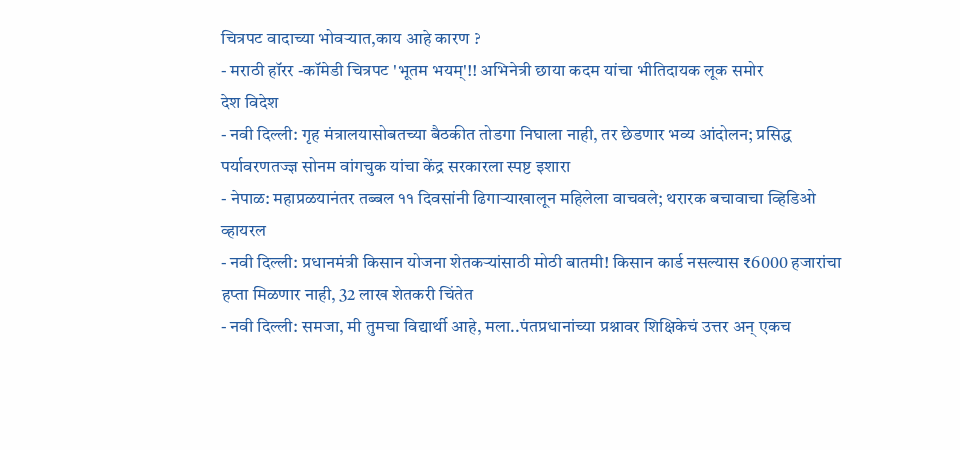चित्रपट वादाच्या भोवऱ्यात,काय आहे कारण ?
- मराठी हॉरर -कॉमेडी चित्रपट 'भूतम भयम्'!! अभिनेत्री छाया कदम यांचा भीतिदायक लूक समोर
देश विदेश
- नवी दिल्ली: गृह मंत्रालयासोबतच्या बैठकीत तोडगा निघाला नाही, तर छेडणार भव्य आंदोलन; प्रसिद्ध पर्यावरणतज्ज्ञ सोनम वांगचुक यांचा केंद्र सरकारला स्पष्ट इशारा
- नेपाळ: महाप्रळयानंतर तब्बल ११ दिवसांनी ढिगाऱ्याखालून महिलेला वाचवले; थरारक बचावाचा व्हिडिओ व्हायरल
- नवी दिल्ली: प्रधानमंत्री किसान योजना शेतकऱ्यांसाठी मोठी बातमी! किसान कार्ड नसल्यास ₹6000 हजारांचा हप्ता मिळणार नाही, 32 लाख शेतकरी चिंतेत
- नवी दिल्ली: समजा, मी तुमचा विद्यार्थी आहे, मला..पंतप्रधानांच्या प्रश्नावर शिक्षिकेचं उत्तर अन् एकच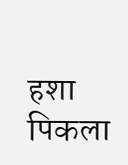हशा पिकला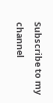Subscribe to my channel